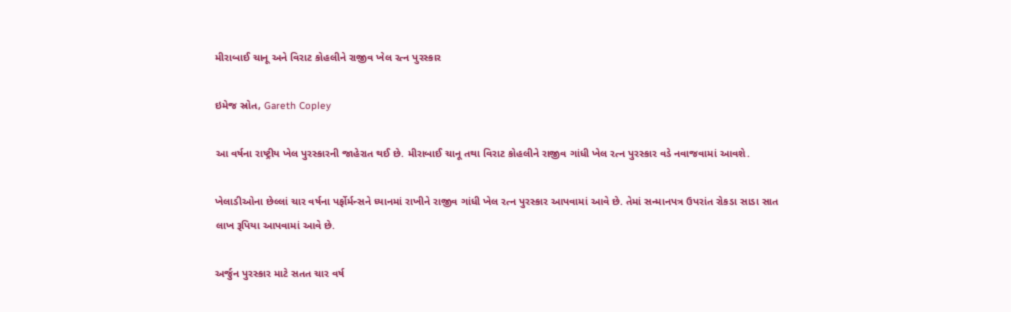મીરાબાઈ ચાનૂ અને વિરાટ કોહલીને રાજીવ ખેલ રત્ન પુરસ્કાર

ઇમેજ સ્રોત, Gareth Copley

આ વર્ષના રાષ્ટ્રીય ખેલ પુરસ્કારની જાહેરાત થઈ છે. મીરાબાઈ ચાનૂ તથા વિરાટ કોહલીને રાજીવ ગાંધી ખેલ રત્ન પુરસ્કાર વડે નવાજવામાં આવશે.

ખેલાડીઓના છેલ્લાં ચાર વર્ષના પર્ફોર્મન્સને ધ્યાનમાં રાખીને રાજીવ ગાંધી ખેલ રત્ન પુરસ્કાર આપવામાં આવે છે. તેમાં સન્માનપત્ર ઉપરાંત રોકડા સાડા સાત લાખ રૂપિયા આપવામાં આવે છે.

અર્જુન પુરસ્કાર માટે સતત ચાર વર્ષ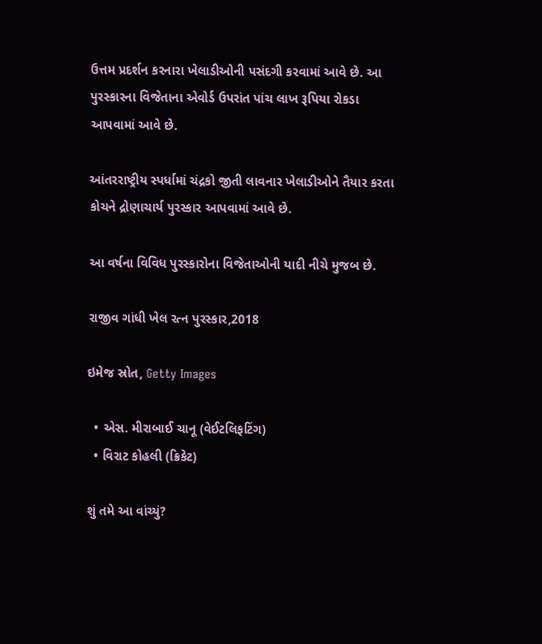ઉત્તમ પ્રદર્શન કરનારા ખેલાડીઓની પસંદગી કરવામાં આવે છે. આ પુરસ્કારના વિજેતાના એવોર્ડ ઉપરાંત પાંચ લાખ રૂપિયા રોકડા આપવામાં આવે છે.

આંતરરાષ્ટ્રીય સ્પર્ધામાં ચંદ્રકો જીતી લાવનાર ખેલાડીઓને તૈયાર કરતા કોચને દ્રોણાચાર્ય પુરસ્કાર આપવામાં આવે છે.

આ વર્ષના વિવિધ પુરસ્કારોના વિજેતાઓની યાદી નીચે મુજબ છે.

રાજીવ ગાંધી ખેલ રત્ન પુરસ્કાર,2018

ઇમેજ સ્રોત, Getty Images

  • એસ. મીરાબાઈ ચાનૂ (વેઈટલિફટિંગ)
  • વિરાટ કોહલી (ક્રિકેટ)

શું તમે આ વાંચ્યું?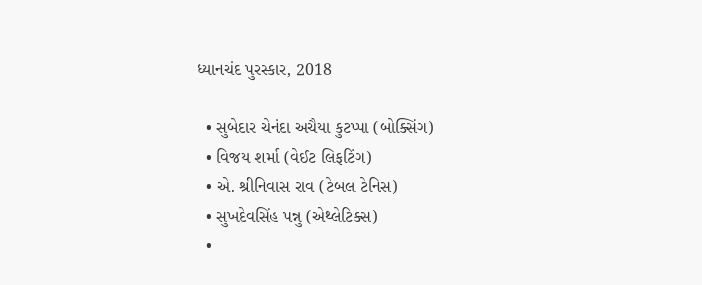ધ્યાનચંદ પુરસ્કાર, 2018

  • સુબેદાર ચેનંદા અચૈયા કુટપ્પા (બોક્સિંગ)
  • વિજય શર્મા (વેઈટ લિફટિંગ)
  • એ. શ્રીનિવાસ રાવ (ટેબલ ટેનિસ)
  • સુખદેવસિંહ પન્નુ (એથ્લેટિક્સ)
  •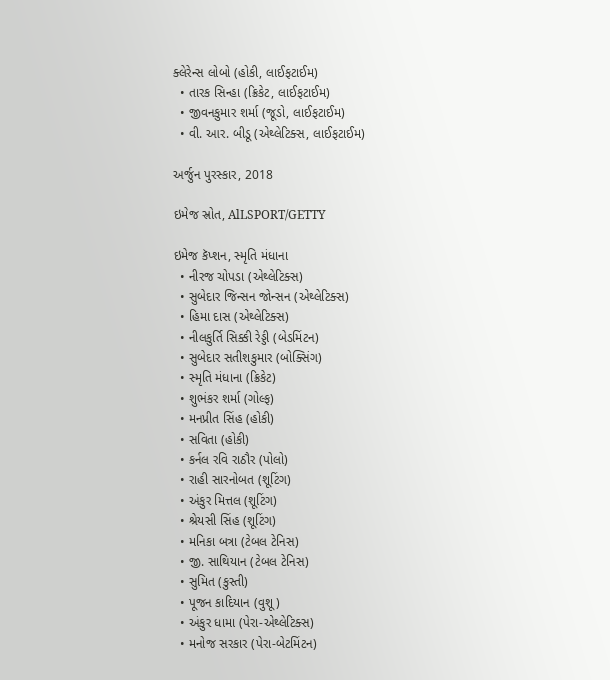ક્લેરેન્સ લોબો (હોકી, લાઈફટાઈમ)
  • તારક સિન્હા (ક્રિકેટ, લાઈફટાઈમ)
  • જીવનકુમાર શર્મા (જૂડો, લાઈફટાઈમ)
  • વી. આર. બીડૂ (એથ્લેટિક્સ, લાઈફટાઈમ)

અર્જુન પુરસ્કાર, 2018

ઇમેજ સ્રોત, AlLSPORT/GETTY

ઇમેજ કૅપ્શન, સ્મૃતિ મંધાના
  • નીરજ ચોપડા (એથ્લેટિક્સ)
  • સુબેદાર જિન્સન જોન્સન (એથ્લેટિક્સ)
  • હિમા દાસ (એથ્લેટિક્સ)
  • નીલકુર્તિ સિક્કી રેડ્ડી (બેડમિંટન)
  • સુબેદાર સતીશકુમાર (બોક્સિંગ)
  • સ્મૃતિ મંધાના (ક્રિકેટ)
  • શુભંકર શર્મા (ગોલ્ફ)
  • મનપ્રીત સિંહ (હોકી)
  • સવિતા (હોકી)
  • કર્નલ રવિ રાઠૌર (પોલો)
  • રાહી સારનોબત (શૂટિંગ)
  • અંકુર મિત્તલ (શૂટિંગ)
  • શ્રેયસી સિંહ (શૂટિંગ)
  • મનિકા બત્રા (ટેબલ ટેનિસ)
  • જી. સાથિયાન (ટેબલ ટેનિસ)
  • સુમિત (કુસ્તી)
  • પૂજન કાદિયાન (વુશૂ)
  • અંકુર ધામા (પેરા-એથ્લેટિક્સ)
  • મનોજ સરકાર (પેરા-બેટમિંટન)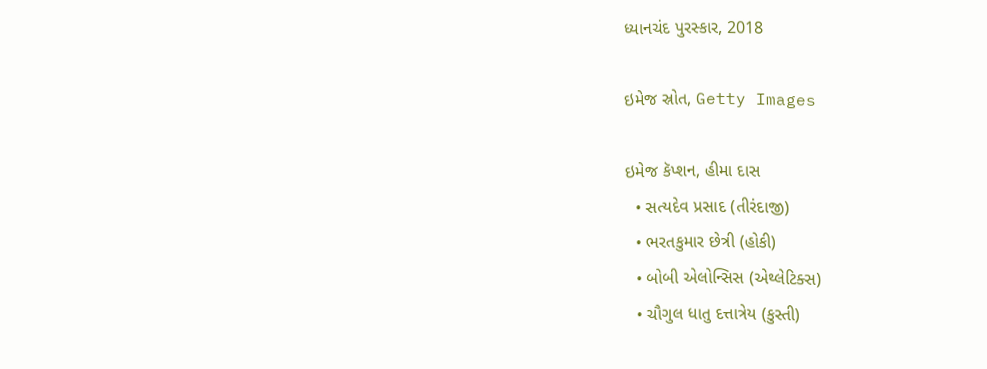ધ્યાનચંદ પુરસ્કાર, 2018

ઇમેજ સ્રોત, Getty Images

ઇમેજ કૅપ્શન, હીમા દાસ
  • સત્યદેવ પ્રસાદ (તીરંદાજી)
  • ભરતકુમાર છેત્રી (હોકી)
  • બોબી એલોન્સિસ (એથ્લેટિક્સ)
  • ચૌગુલ ધાતુ દત્તાત્રેય (કુસ્તી)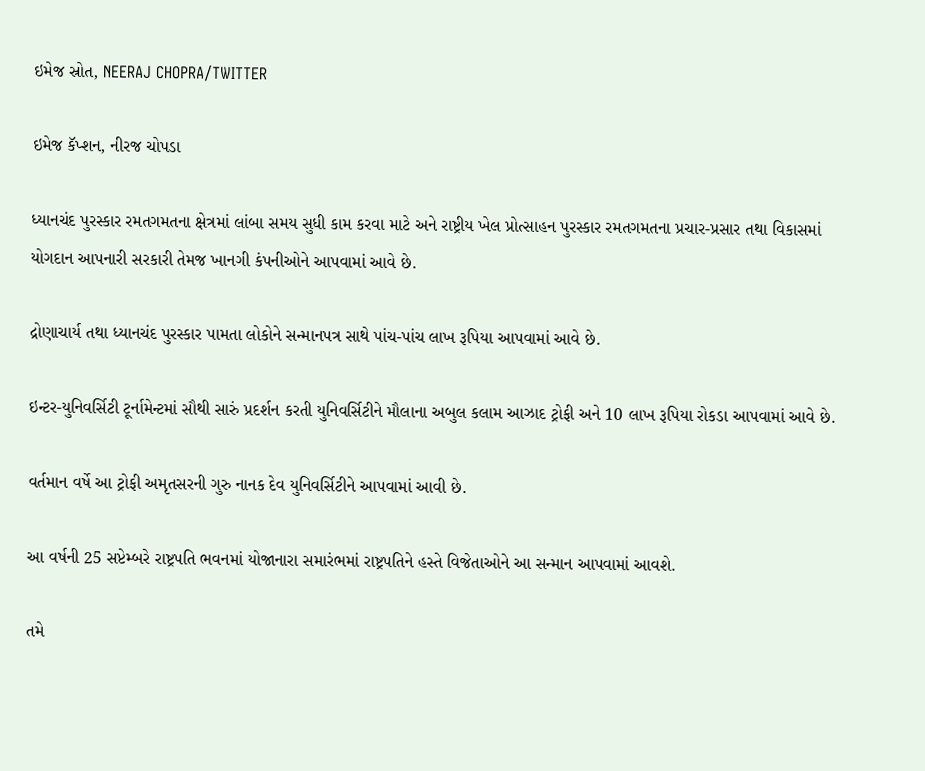ઇમેજ સ્રોત, NEERAJ CHOPRA/TWITTER

ઇમેજ કૅપ્શન, નીરજ ચોપડા

ધ્યાનચંદ પુરસ્કાર રમતગમતના ક્ષેત્રમાં લાંબા સમય સુધી કામ કરવા માટે અને રાષ્ટ્રીય ખેલ પ્રોત્સાહન પુરસ્કાર રમતગમતના પ્રચાર-પ્રસાર તથા વિકાસમાં યોગદાન આપનારી સરકારી તેમજ ખાનગી કંપનીઓને આપવામાં આવે છે.

દ્રોણાચાર્ય તથા ધ્યાનચંદ પુરસ્કાર પામતા લોકોને સન્માનપત્ર સાથે પાંચ-પાંચ લાખ રૂપિયા આપવામાં આવે છે.

ઇન્ટર-યુનિવર્સિટી ટૂર્નામેન્ટમાં સૌથી સારું પ્રદર્શન કરતી યુનિવર્સિટીને મૌલાના અબુલ કલામ આઝાદ ટ્રોફી અને 10 લાખ રૂપિયા રોકડા આપવામાં આવે છે.

વર્તમાન વર્ષે આ ટ્રોફી અમૃતસરની ગુરુ નાનક દેવ યુનિવર્સિટીને આપવામાં આવી છે.

આ વર્ષની 25 સપ્ટેમ્બરે રાષ્ટ્રપતિ ભવનમાં યોજાનારા સમારંભમાં રાષ્ટ્રપતિને હસ્તે વિજેતાઓને આ સન્માન આપવામાં આવશે.

તમે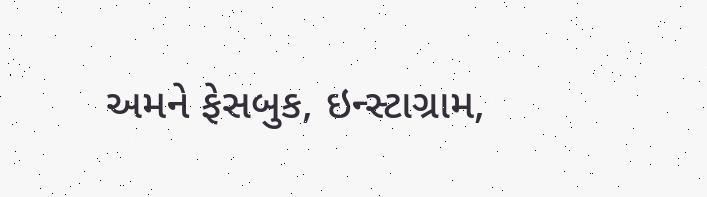અમને ફેસબુક, ઇન્સ્ટાગ્રામ,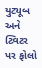યુટ્યૂબ અને ટ્વિટર પર ફોલો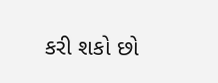કરી શકો છો